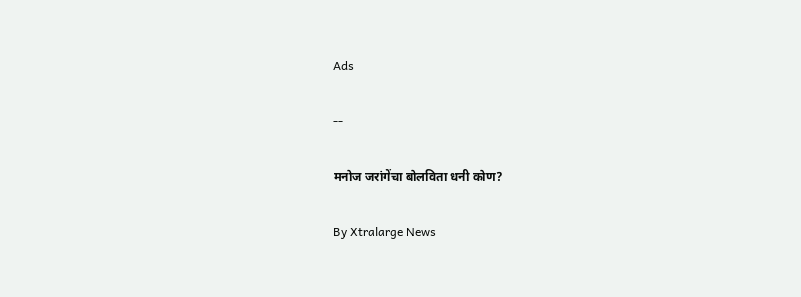Ads

--

मनोज जरांगेंचा बोलविता धनी कोण?

By Xtralarge News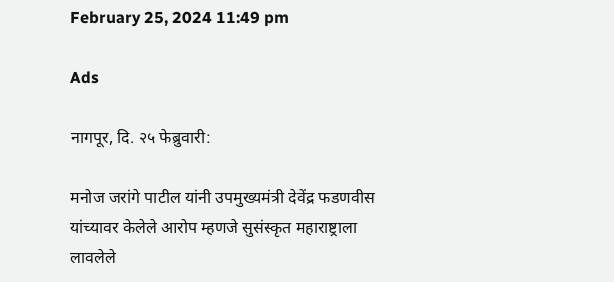February 25, 2024 11:49 pm

Ads

नागपूर, दि. २५ फेब्रुवारी:

मनोज जरांगे पाटील यांनी उपमुख्यमंत्री देवेंद्र फडणवीस यांच्यावर केलेले आरोप म्हणजे सुसंस्कृत महाराष्ट्राला लावलेले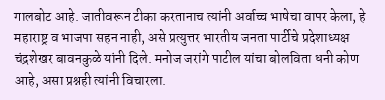गालबोट आहे. जातीवरून टीका करतानाच त्यांनी अर्वाच्च भाषेचा वापर केला, हे महाराष्ट्र व भाजपा सहन नाही, असे प्रत्युत्तर भारतीय जनता पार्टीचे प्रदेशाध्यक्ष चंद्रशेखर बावनकुळे यांनी दिले. मनोज जरांगे पाटील यांचा बोलविता धनी कोण आहे, असा प्रश्नही त्यांनी विचारला.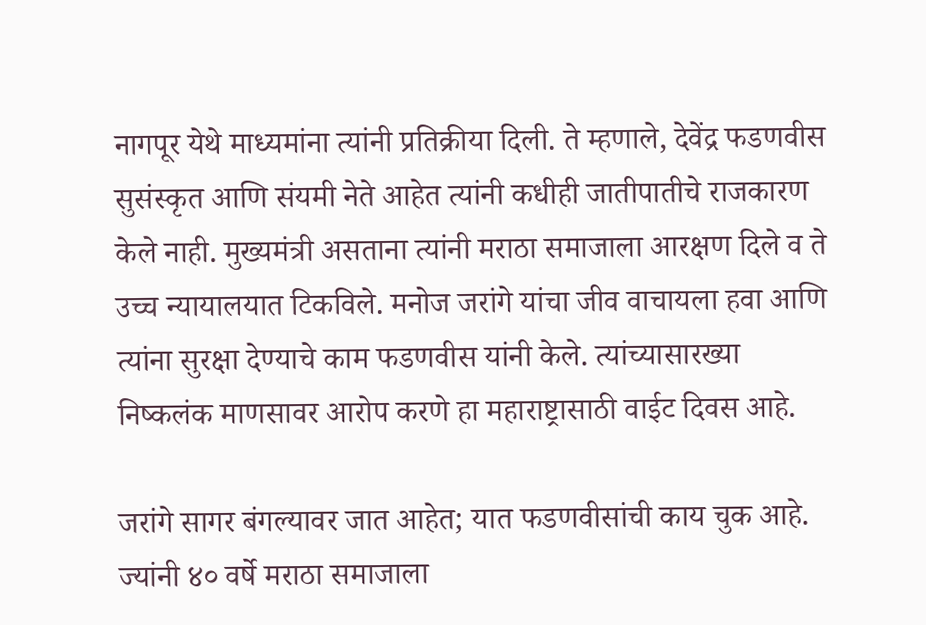नागपूर येथे माध्यमांना त्यांनी प्रतिक्रीया दिली. ते म्हणाले, देवेंद्र फडणवीस सुसंस्कृत आणि संयमी नेते आहेत त्यांनी कधीही जातीपातीचे राजकारण केले नाही. मुख्यमंत्री असताना त्यांनी मराठा समाजाला आरक्षण दिले व ते उच्च न्यायालयात टिकविले. मनोज जरांगे यांचा जीव वाचायला हवा आणि त्यांना सुरक्षा देण्याचे काम फडणवीस यांनी केले. त्यांच्यासारख्या निष्कलंक माणसावर आरोप करणे हा महाराष्ट्रासाठी वाईट दिवस आहे.

जरांगे सागर बंगल्यावर जात आहेत; यात फडणवीसांची काय चुक आहे. ज्यांनी ४० वर्षे मराठा समाजाला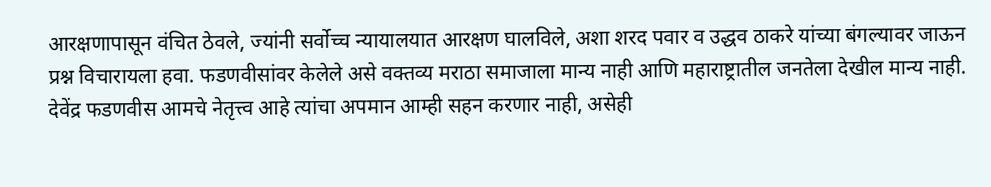आरक्षणापासून वंचित ठेवले, ज्यांनी सर्वोच्च न्यायालयात आरक्षण घालविले, अशा शरद पवार व उद्धव ठाकरे यांच्या बंगल्यावर जाऊन प्रश्न विचारायला हवा. फडणवीसांवर केलेले असे वक्तव्य मराठा समाजाला मान्य नाही आणि महाराष्ट्रातील जनतेला देखील मान्य नाही. देवेंद्र फडणवीस आमचे नेतृत्त्व आहे त्यांचा अपमान आम्ही सहन करणार नाही, असेही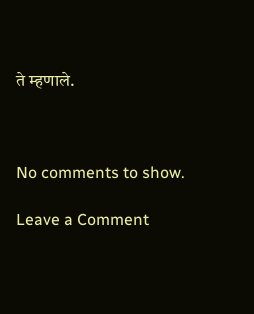ते म्हणाले.



No comments to show.

Leave a Comment